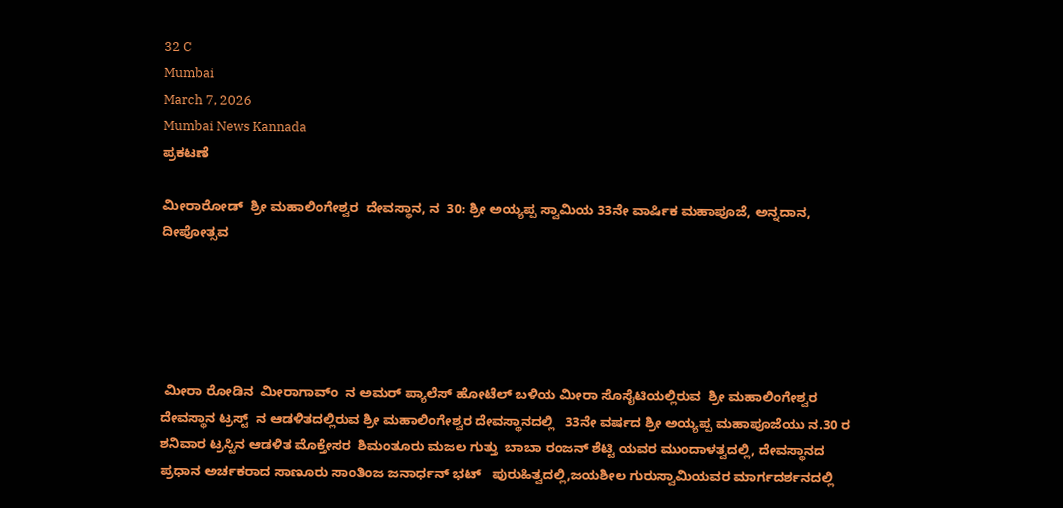32 C
Mumbai
March 7, 2026
Mumbai News Kannada
ಪ್ರಕಟಣೆ

ಮೀರಾರೋಡ್  ಶ್ರೀ ಮಹಾಲಿಂಗೇಶ್ವರ  ದೇವಸ್ಥಾನ, ನ  30: ಶ್ರೀ ಅಯ್ಯಪ್ಪ ಸ್ವಾಮಿಯ 33ನೇ ವಾರ್ಷಿಕ ಮಹಾಪೂಜೆ, ಅನ್ನದಾನ, ದೀಪೋತ್ಸವ





 ಮೀರಾ ರೋಡಿನ  ಮೀರಾಗಾವ್ಂ  ನ ಅಮರ್ ಪ್ಯಾಲೆಸ್ ಹೋಟೆಲ್ ಬಳಿಯ ಮೀರಾ ಸೊಸೈಟಿಯಲ್ಲಿರುವ  ಶ್ರೀ ಮಹಾಲಿಂಗೇಶ್ವರ ದೇವಸ್ಥಾನ ಟ್ರಸ್ಟ್  ನ ಆಡಳಿತದಲ್ಲಿರುವ ಶ್ರೀ ಮಹಾಲಿಂಗೇಶ್ವರ ದೇವಸ್ಥಾನದಲ್ಲಿ   33ನೇ ವರ್ಷದ ಶ್ರೀ ಅಯ್ಯಪ್ಪ ಮಹಾಪೂಜೆಯು ನ.30 ರ ಶನಿವಾರ ಟ್ರಸ್ಟಿನ ಆಡಳಿತ ಮೊಕ್ತೇಸರ  ಶಿಮಂತೂರು ಮಜಲ ಗುತ್ತು  ಬಾಬಾ ರಂಜನ್ ಶೆಟ್ಟಿ ಯವರ ಮುಂದಾಳತ್ವದಲ್ಲಿ, ದೇವಸ್ಥಾನದ ಪ್ರಧಾನ ಅರ್ಚಕರಾದ ಸಾಣೂರು ಸಾಂತಿಂಜ ಜನಾರ್ಧನ್ ಭಟ್   ಪುರುಹಿತ್ವದಲ್ಲಿ,ಜಯಶೀಲ ಗುರುಸ್ವಾಮಿಯವರ ಮಾರ್ಗದರ್ಶನದಲ್ಲಿ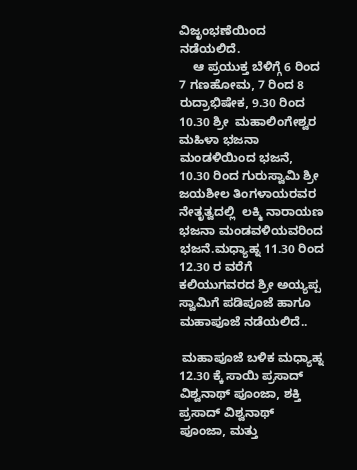ವಿಜೃಂಭಣೆಯಿಂದ ನಡೆಯಲಿದೆ.
    ಆ ಪ್ರಯುಕ್ತ ಬೆಳಿಗ್ಗೆ 6 ರಿಂದ 7 ಗಣಹೋಮ, 7 ರಿಂದ 8 ರುದ್ರಾಭಿಷೇಕ, 9.30 ರಿಂದ 10.30 ಶ್ರೀ  ಮಹಾಲಿಂಗೇಶ್ವರ ಮಹಿಳಾ ಭಜನಾ ಮಂಡಳಿಯಿಂದ ಭಜನೆ, 10.30 ರಿಂದ ಗುರುಸ್ವಾಮಿ ಶ್ರೀ ಜಯಶೀಲ ತಿಂಗಳಾಯರವರ ನೇತೃತ್ವದಲ್ಲಿ  ಲಕ್ಮಿ ನಾರಾಯಣ ಭಜನಾ ಮಂಡವಳಿಯವರಿಂದ ಭಜನೆ.ಮಧ್ಯಾಹ್ನ 11.30 ರಿಂದ 12.30 ರ ವರೆಗೆ ಕಲಿಯುಗವರದ ಶ್ರೀ ಅಯ್ಯಪ್ಪ ಸ್ವಾಮಿಗೆ ಪಡಿಪೂಜೆ ಹಾಗೂ ಮಹಾಪೂಜೆ ನಡೆಯಲಿದೆ..

 ಮಹಾಪೂಜೆ ಬಳಿಕ ಮಧ್ಯಾಹ್ನ  12.30 ಕ್ಕೆ ಸಾಯಿ ಪ್ರಸಾದ್ ವಿಶ್ವನಾಥ್ ಪೂಂಜಾ, ಶಕ್ತಿ ಪ್ರಸಾದ್ ವಿಶ್ವನಾಥ್ ಪೂಂಜಾ, ಮತ್ತು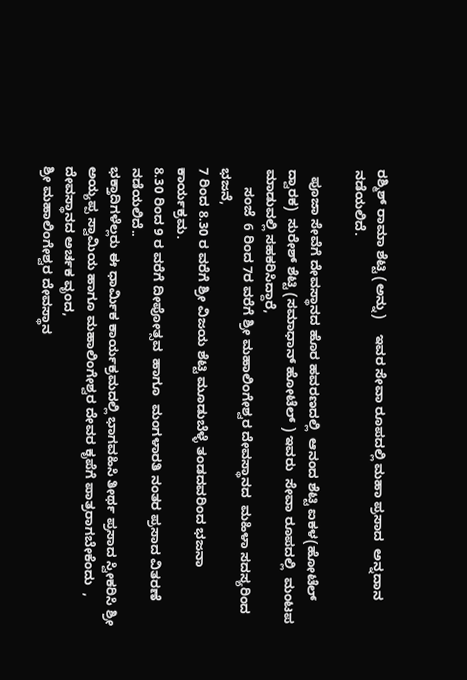ರಶ್ಮಿಶ್ ರಾಮಾ ಶೆಟ್ಟಿ (ಅನ್ನು)    ಇವರ ಸೇವಾ ರೂಪದಲ್ಲಿ ಮಹಾ ಪ್ರಸಾದ  ಅನ್ನದಾನ ನಡೆಯಲಿದೆ.

  ಪೂಜಾ ಸೇವೆಗೆ ದೇವಸ್ಥಾನದ ಹೊರ ಹವರಣದಲ್ಲಿ  ಆನಂದ ಶೆಟ್ಟಿ ಐಕಳ(ಹೋಟೆಲ್ ದ್ವಾರಕ)  ಸುರೇಶ್ ಶೆಟ್ಟಿ (ಸಮಾಧಾನ್ ಹೋಟೆಲ್ ) ಇವರು  ಸೇವಾ ರೂಪದಲ್ಲಿ  ಮಂಟಪ  ಮಾಡುವಲ್ಲಿ ಸಹಕರಿಸಿದ್ದಾರೆ,
     ಸಂಜೆ  6 ರಿಂದ 7ರ ವರೆಗೆ ಶ್ರೀ ಮಹಾಲಿಂಗೇಶ್ವರ ದೇವಸ್ಥಾನದ  ಮಹಿಳಾ ಸದಸ್ಯರಿಂದ ಭಜನೆ,
7 ರಿಂದ 8.30 ರ ವರೆಗೆ ಶ್ರೀ ವಿಜಯ ಶೆಟ್ಟಿ ಮೂಡುಬೆಳ್ಳೆ ತಂಡದವರಿಂದ ಭಜನಾ ಕಾರ್ಯಕ್ರಮ.
8.30 ರಿಂದ 9 ರ ವರೆಗೆ ದೀಪೋತ್ಸವ  ಹಾಗೂ  ಮಂಗಳಾರತಿ ನಂತರ ಪ್ರಸಾದ ವಿತರಣೆ ನಡೆಯಲಿದೆ..
ಭಕ್ತಾದಿಗಳೆಲ್ಲರು ಈ ಧಾರ್ಮಿಕ ಕಾರ್ಯಕ್ರಮದಲ್ಲಿ ಭಾಗವಹಿಸಿ ತೀರ್ಥ ಪ್ರಸಾದ ಸ್ವೀಕರಿಸಿ ಶ್ರೀ ಅಯ್ಯಪ್ಪ ಸ್ವಾಮಿಯ ಹಾಗೂ ಮಹಾಲಿಂಗೇಶ್ವರ ದೇವರ ಕೃಪೆಗೆ ಪಾತ್ರರಾಗಬೇಕೆಂದು  , ದೇವಸ್ಥಾನದ ಅರ್ಚಕ ವೃಂದ,
ಶ್ರೀ ಮಹಾಲಿಂಗೇಶ್ವರ ದೇವಸ್ಥಾನ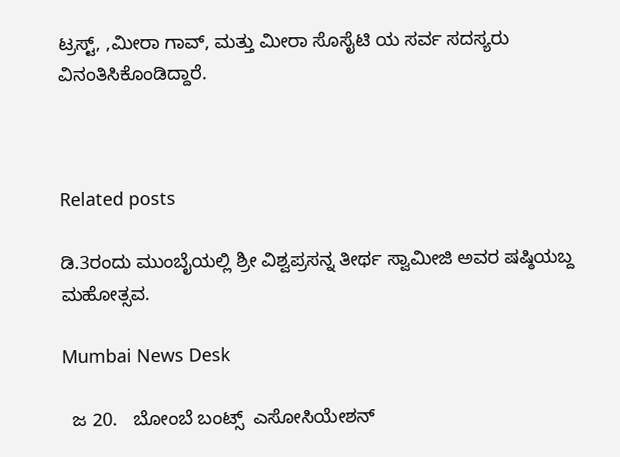ಟ್ರಸ್ಟ್, ,ಮೀರಾ ಗಾವ್, ಮತ್ತು ಮೀರಾ ಸೊಸೈಟಿ ಯ ಸರ್ವ ಸದಸ್ಯರು  ವಿನಂತಿಸಿಕೊಂಡಿದ್ದಾರೆ.



Related posts

ಡಿ.3ರಂದು ಮುಂಬೈಯಲ್ಲಿ ಶ್ರೀ ವಿಶ್ವಪ್ರಸನ್ನ ತೀರ್ಥ ಸ್ವಾಮೀಜಿ ಅವರ ಷಷ್ಠಿಯಬ್ದ ಮಹೋತ್ಸವ.

Mumbai News Desk

  ಜ 20.   ಬೋಂಬೆ ಬಂಟ್ಸ್  ಎಸೋಸಿಯೇಶನ್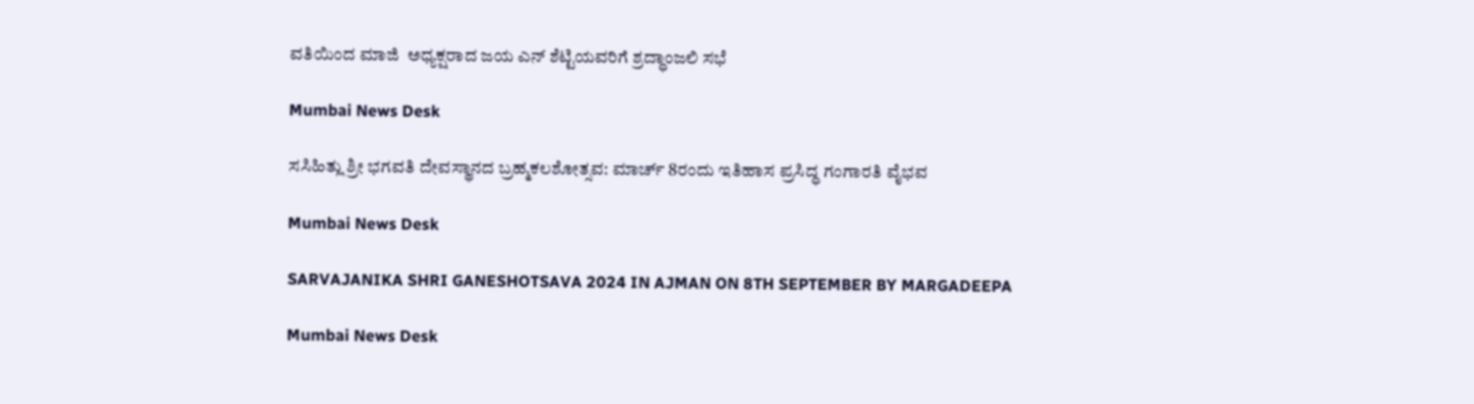ವತಿಯಿಂದ ಮಾಜಿ  ಅಧ್ಯಕ್ಷರಾದ ಜಯ ಎನ್ ಶೆಟ್ಟಿಯವರಿಗೆ ಶ್ರದ್ಧಾಂಜಲಿ ಸಭೆ

Mumbai News Desk

ಸಸಿಹಿತ್ಲು ಶ್ರೀ ಭಗವತಿ ದೇವಸ್ಥಾನದ ಬ್ರಹ್ಮಕಲಶೋತ್ಸವ: ಮಾರ್ಚ್ 8ರಂದು ಇತಿಹಾಸ ಪ್ರಸಿದ್ಧ ಗಂಗಾರತಿ ವೈಭವ

Mumbai News Desk

SARVAJANIKA SHRI GANESHOTSAVA 2024 IN AJMAN ON 8TH SEPTEMBER BY MARGADEEPA

Mumbai News Desk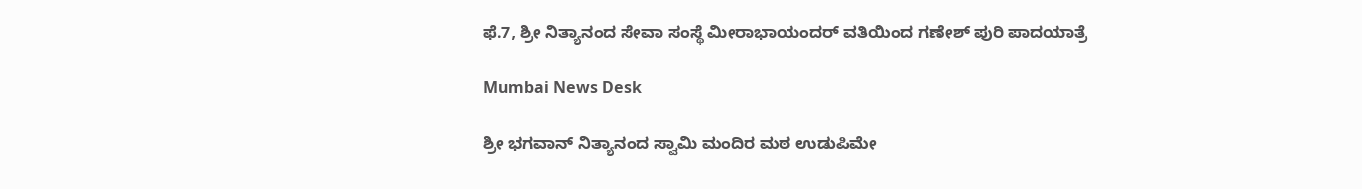ಫೆ.7, ಶ್ರೀ ನಿತ್ಯಾನಂದ ಸೇವಾ ಸಂಸ್ಥೆ ಮೀರಾಭಾಯಂದರ್ ವತಿಯಿಂದ ಗಣೇಶ್ ಪುರಿ ಪಾದಯಾತ್ರೆ

Mumbai News Desk

ಶ್ರೀ ಭಗವಾನ್ ನಿತ್ಯಾನಂದ ಸ್ವಾಮಿ ಮಂದಿರ ಮಠ ಉಡುಪಿಮೇ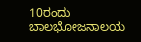10ರಂದು ಬಾಲಭೋಜನಾಲಯ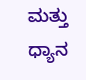ಮತ್ತು ಧ್ಯಾನ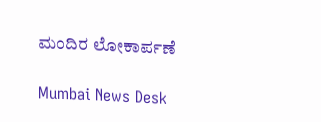ಮಂದಿರ ಲೋಕಾರ್ಪಣೆ

Mumbai News Desk